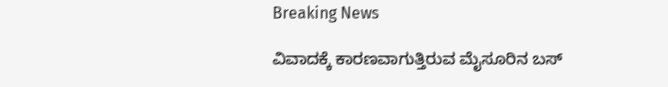Breaking News

ವಿವಾದಕ್ಕೆ ಕಾರಣವಾಗುತ್ತಿರುವ ಮೈಸೂರಿನ ಬಸ್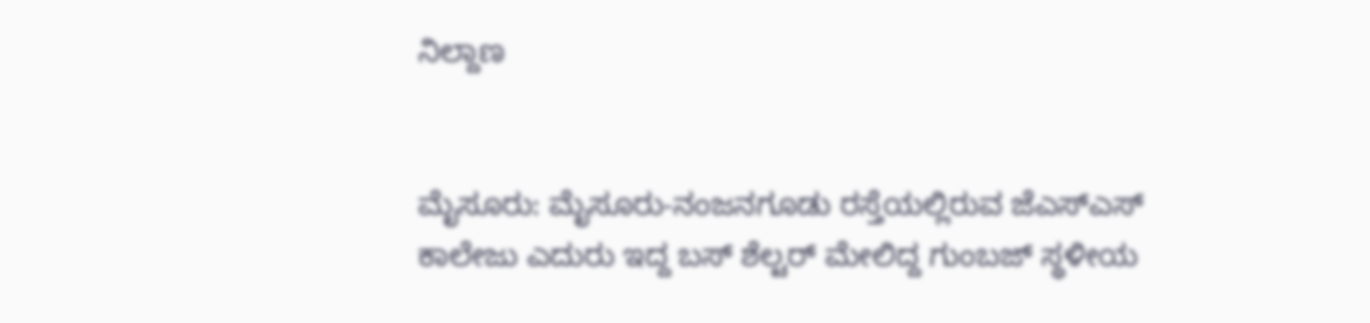ನಿಲ್ದಾಣ


ಮೈಸೂರು: ಮೈಸೂರು-ನಂಜನಗೂಡು ರಸ್ತೆಯಲ್ಲಿರುವ ಜೆಎಸ್‌ಎಸ್ ಕಾಲೇಜು ಎದುರು ಇದ್ದ ಬಸ್ ಶೆಲ್ಟರ್‌ ಮೇಲಿದ್ದ ಗುಂಬಜ್‌ ಸ್ಥಳೀಯ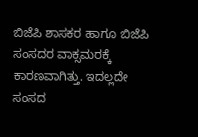ಬಿಜೆಪಿ ಶಾಸಕರ ಹಾಗೂ ಬಿಜೆಪಿ ಸಂಸದರ ವಾಕ್ಸಮರಕ್ಕೆ ಕಾರಣವಾಗಿತ್ತು. ಇದಲ್ಲದೇ ಸಂಸದ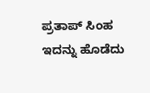ಪ್ರತಾಪ್‌ ಸಿಂಹ ಇದನ್ನು ಹೊಡೆದು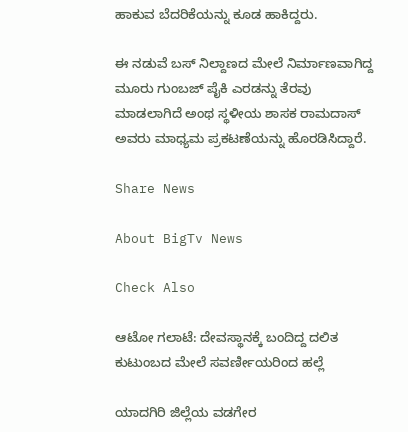ಹಾಕುವ ಬೆದರಿಕೆಯನ್ನು ಕೂಡ ಹಾಕಿದ್ದರು.

ಈ ನಡುವೆ ಬಸ್‌ ನಿಲ್ದಾಣದ ಮೇಲೆ ನಿರ್ಮಾಣವಾಗಿದ್ದ ಮೂರು ಗುಂಬಜ್‌ ಪೈಕಿ ಎರಡನ್ನು ತೆರವು ಮಾಡಲಾಗಿದೆ ಅಂಥ ಸ್ಥಳೀಯ ಶಾಸಕ ರಾಮದಾಸ್‌ ಅವರು ಮಾಧ್ಯಮ ಪ್ರಕಟಣೆಯನ್ನು ಹೊರಡಿಸಿದ್ದಾರೆ.

Share News

About BigTv News

Check Also

ಆಟೋ ಗಲಾಟೆ: ದೇವಸ್ಥಾನಕ್ಕೆ ಬಂದಿದ್ದ ದಲಿತ ಕುಟುಂಬದ ಮೇಲೆ ಸವರ್ಣೀಯರಿಂದ ಹಲ್ಲೆ

ಯಾದಗಿರಿ ಜಿಲ್ಲೆಯ ವಡಗೇರ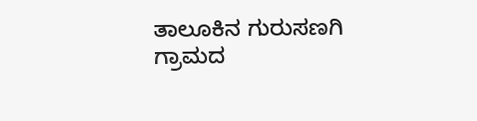ತಾಲೂಕಿನ ಗುರುಸಣಗಿ ಗ್ರಾಮದ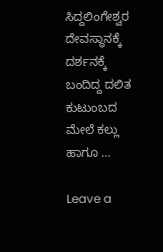ಸಿದ್ದಲಿಂಗೇಶ್ವರ ದೇವಸ್ಥಾನಕ್ಕೆ ದರ್ಶನಕ್ಕೆ ಬಂದಿದ್ದ ದಲಿತ ಕುಟುಂಬದ ಮೇಲೆ ಕಲ್ಲು ಹಾಗೂ …

Leave a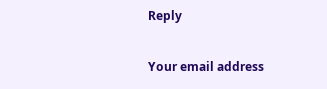Reply

Your email address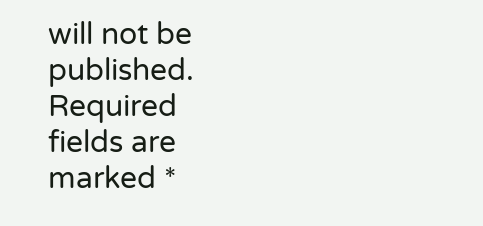will not be published. Required fields are marked *